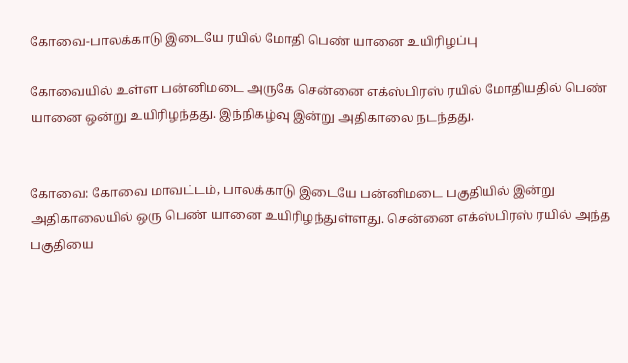கோவை-பாலக்காடு இடையே ரயில் மோதி பெண் யானை உயிரிழப்பு

கோவையில் உள்ள பன்னிமடை அருகே சென்னை எக்ஸ்பிரஸ் ரயில் மோதியதில் பெண் யானை ஒன்று உயிரிழந்தது. இந்நிகழ்வு இன்று அதிகாலை நடந்தது.


கோவை: கோவை மாவட்டம், பாலக்காடு இடையே பன்னிமடை பகுதியில் இன்று அதிகாலையில் ஒரு பெண் யானை உயிரிழந்துள்ளது. சென்னை எக்ஸ்பிரஸ் ரயில் அந்த பகுதியை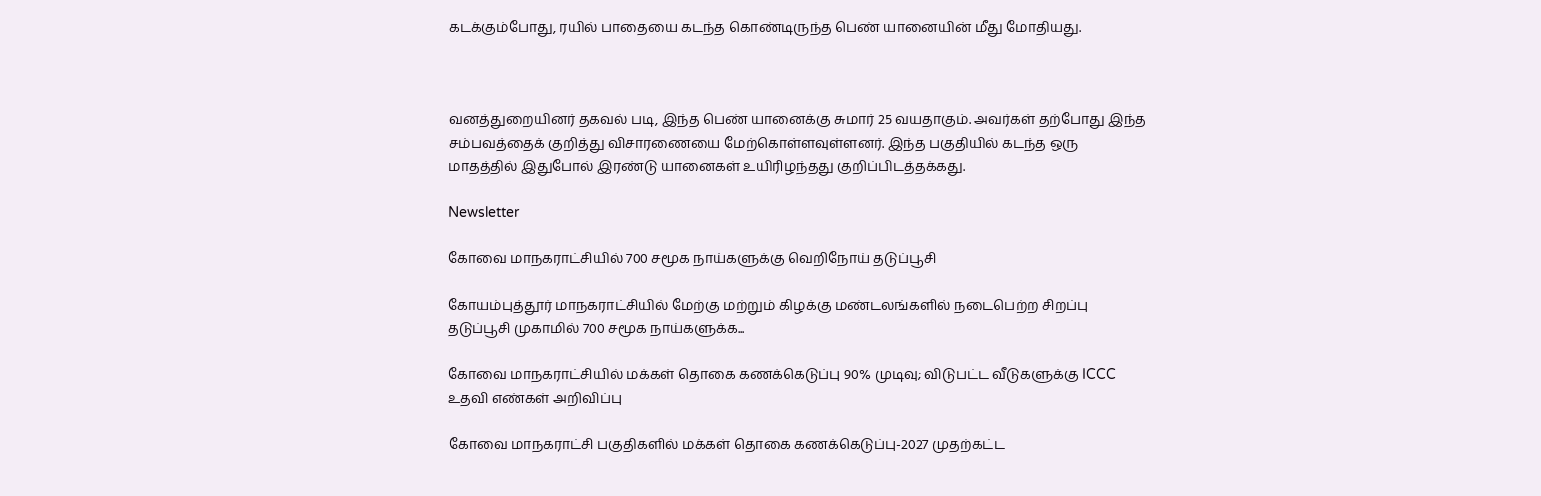கடக்கும்போது, ரயில் பாதையை கடந்த கொண்டிருந்த பெண் யானையின் மீது மோதியது.



வனத்துறையினர் தகவல் படி, இந்த பெண் யானைக்கு சுமார் 25 வயதாகும். அவர்கள் தற்போது இந்த சம்பவத்தைக் குறித்து விசாரணையை மேற்கொள்ளவுள்ளனர். இந்த பகுதியில் கடந்த ஒரு மாதத்தில் இதுபோல் இரண்டு யானைகள் உயிரிழந்தது குறிப்பிடத்தக்கது.

Newsletter

கோவை மாநகராட்சியில் 700 சமூக நாய்களுக்கு வெறிநோய் தடுப்பூசி

கோயம்புத்தூர் மாநகராட்சியில் மேற்கு மற்றும் கிழக்கு மண்டலங்களில் நடைபெற்ற சிறப்பு தடுப்பூசி முகாமில் 700 சமூக நாய்களுக்க...

கோவை மாநகராட்சியில் மக்கள் தொகை கணக்கெடுப்பு 90% முடிவு; விடுபட்ட வீடுகளுக்கு ICCC உதவி எண்கள் அறிவிப்பு

கோவை மாநகராட்சி பகுதிகளில் மக்கள் தொகை கணக்கெடுப்பு-2027 முதற்கட்ட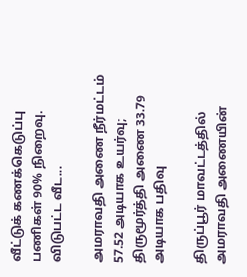வீட்டுக் கணக்கெடுப்பு பணிகள் 90% நிறைவு. விடுபட்ட வீட...

அமராவதி அணை நீர்மட்டம் 57.52 அடியாக உயர்வு; திருமூர்த்தி அணை 33.79 அடியாக பதிவு

திருப்பூர் மாவட்டத்தில் அமராவதி அணையின்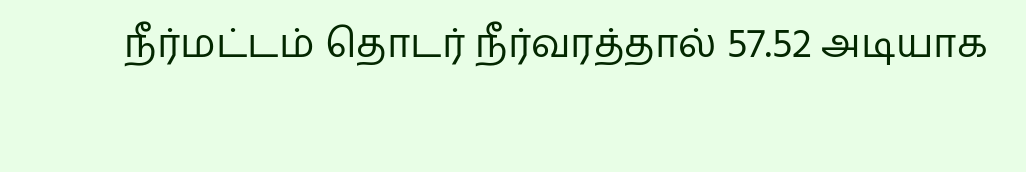நீர்மட்டம் தொடர் நீர்வரத்தால் 57.52 அடியாக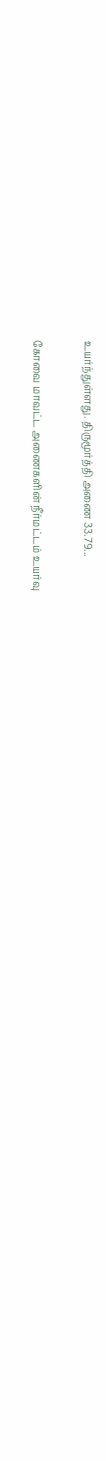உயர்ந்துள்ளது. திருமூர்த்தி அணை 33.79...

கோவை மாவட்ட அணைகளின் நீர்மட்டம் உயர்வு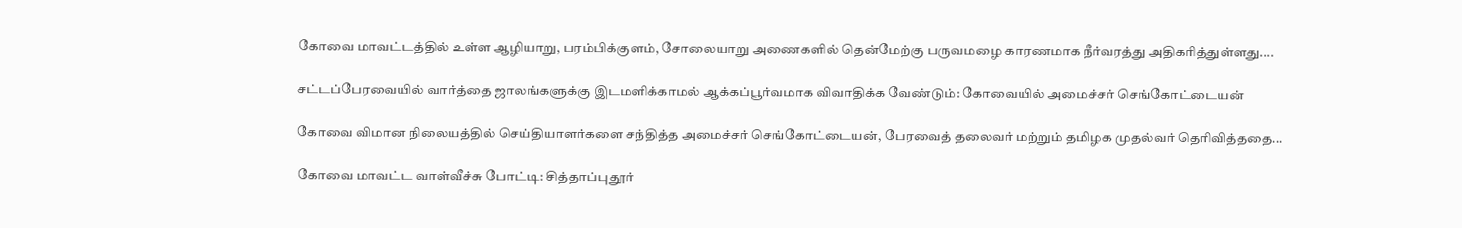கோவை மாவட்டத்தில் உள்ள ஆழியாறு, பரம்பிக்குளம், சோலையாறு அணைகளில் தென்மேற்கு பருவமழை காரணமாக நீர்வரத்து அதிகரித்துள்ளது....

சட்டப்பேரவையில் வார்த்தை ஜாலங்களுக்கு இடமளிக்காமல் ஆக்கப்பூர்வமாக விவாதிக்க வேண்டும்: கோவையில் அமைச்சர் செங்கோட்டையன்

கோவை விமான நிலையத்தில் செய்தியாளர்களை சந்தித்த அமைச்சர் செங்கோட்டையன், பேரவைத் தலைவர் மற்றும் தமிழக முதல்வர் தெரிவித்ததை...

கோவை மாவட்ட வாள்வீச்சு போட்டி: சித்தாப்புதூர்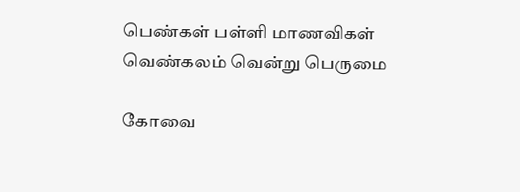பெண்கள் பள்ளி மாணவிகள் வெண்கலம் வென்று பெருமை

கோவை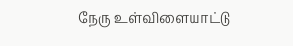நேரு உள்விளையாட்டு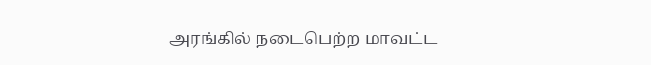அரங்கில் நடைபெற்ற மாவட்ட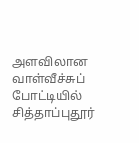அளவிலான வாள்வீச்சுப் போட்டியில் சித்தாப்புதூர்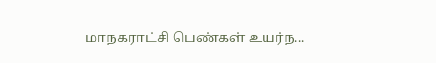மாநகராட்சி பெண்கள் உயர்ந...